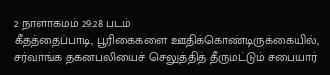2 நாளாகமம் 29:28 படம்
கீதத்தைப்பாடி, பூரிகைகளை ஊதிக்கொண்டிருக்கையில், சர்வாங்க தகனபலியைச் செலுத்தித் தீருமட்டும் சபையார்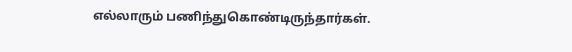எல்லாரும் பணிந்துகொண்டிருந்தார்கள்.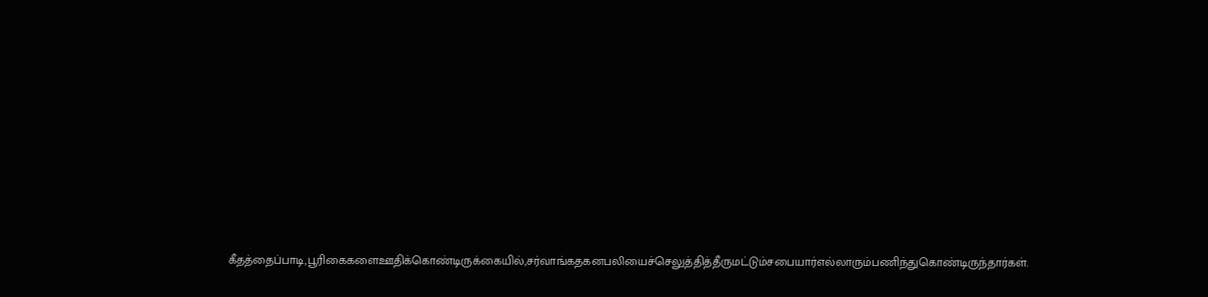கீதத்தைப்பாடி,பூரிகைகளைஊதிக்கொண்டிருக்கையில்,சர்வாங்கதகனபலியைச்செலுத்தித்தீருமட்டும்சபையார்எல்லாரும்பணிந்துகொண்டிருந்தார்கள்.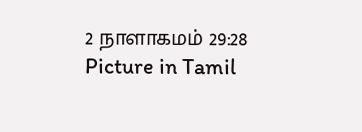2 நாளாகமம் 29:28 Picture in Tamil